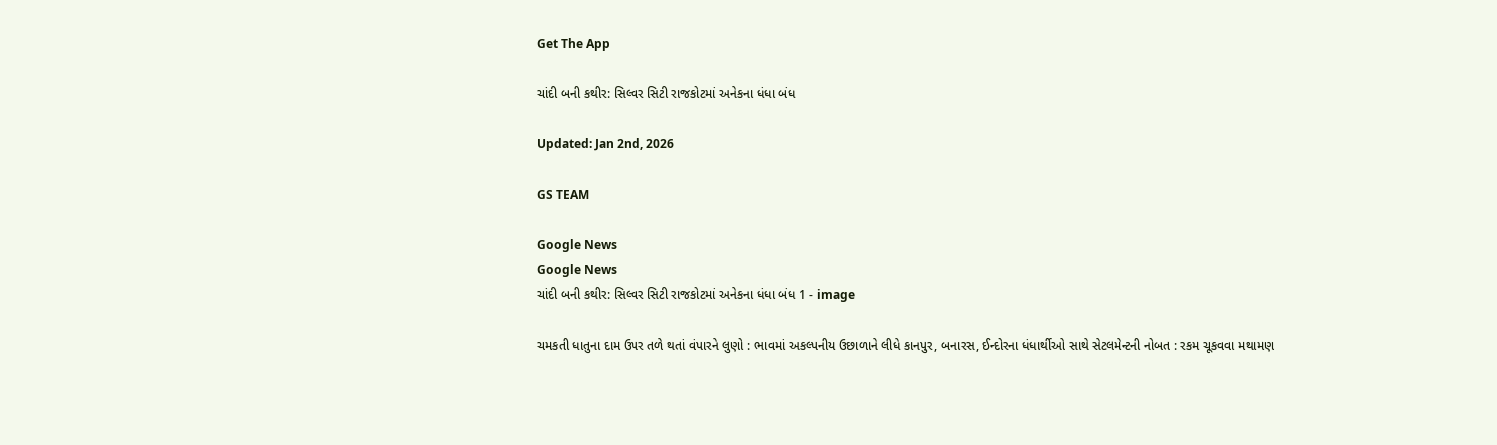Get The App

ચાંદી બની કથીર: સિલ્વર સિટી રાજકોટમાં અનેકના ધંધા બંધ

Updated: Jan 2nd, 2026

GS TEAM

Google News
Google News
ચાંદી બની કથીર: સિલ્વર સિટી રાજકોટમાં અનેકના ધંધા બંધ 1 - image

ચમકતી ધાતુના દામ ઉપર તળે થતાં વંપારને લુણો : ભાવમાં અકલ્પનીય ઉછાળાને લીધે કાનપુર, બનારસ, ઈન્દોરના ધંધાર્થીઓ સાથે સેટલમેન્ટની નોબત : રકમ ચૂકવવા મથામણ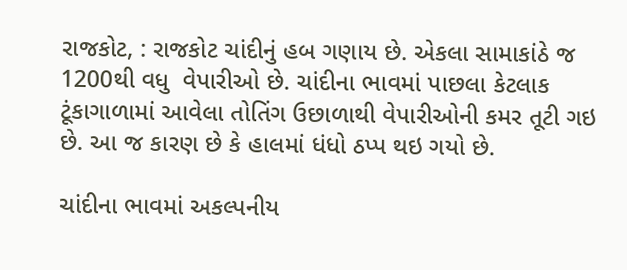રાજકોટ, : રાજકોટ ચાંદીનું હબ ગણાય છે. એકલા સામાકાંઠે જ 1200થી વધુ  વેપારીઓ છે. ચાંદીના ભાવમાં પાછલા કેટલાક ટૂંકાગાળામાં આવેલા તોતિંગ ઉછાળાથી વેપારીઓની કમર તૂટી ગઇ છે. આ જ કારણ છે કે હાલમાં ધંધો ઠપ્પ થઇ ગયો છે.

ચાંદીના ભાવમાં અકલ્પનીય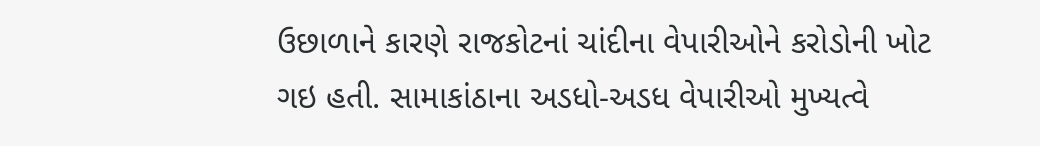ઉછાળાને કારણે રાજકોટનાં ચાંદીના વેપારીઓને કરોડોની ખોટ ગઇ હતી. સામાકાંઠાના અડધો-અડધ વેપારીઓ મુખ્યત્વે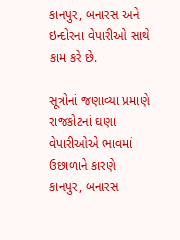કાનપુર, બનારસ અને ઇન્દોરના વેપારીઓ સાથે કામ કરે છે.

સૂત્રોનાં જણાવ્યા પ્રમાણે રાજકોટનાં ઘણા વેપારીઓએ ભાવમાં ઉછાળાને કારણે કાનપુર, બનારસ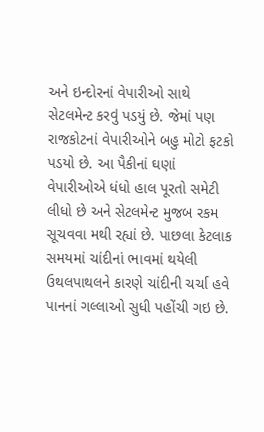અને ઇન્દોરનાં વેપારીઓ સાથે સેટલમેન્ટ કરવું પડયું છે. જેમાં પણ રાજકોટનાં વેપારીઓને બહુ મોટો ફટકો પડયો છે. આ પૈકીનાં ઘણાં વેપારીઓએ ધંધો હાલ પૂરતો સમેટી લીધો છે અને સેટલમેન્ટ મુજબ રકમ સૂચવવા મથી રહ્યાં છે. પાછલા કેટલાક સમયમાં ચાંદીનાં ભાવમાં થયેલી ઉથલપાથલને કારણે ચાંદીની ચર્ચા હવે પાનનાં ગલ્લાઓ સુધી પહોંચી ગઇ છે.